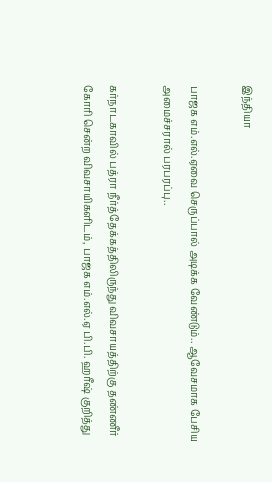இந்தியா

பாஜக எம்.எல்.ஏவை செருப்பால் அடிக்க வேண்டும்.. ஆவேசமாக பேசிய அமைச்சரால் பரபரப்பு..

கர்நாடகாவில் பத்ரா நீர்த்தேக்கத்திலிருந்து விவசாயத்திற்கு தண்ணீர் கோரி சென்ற விவசாயிகளிடம், பாஜக எம்.எல்.ஏ பி.பி. ஹரீஷ் குறித்து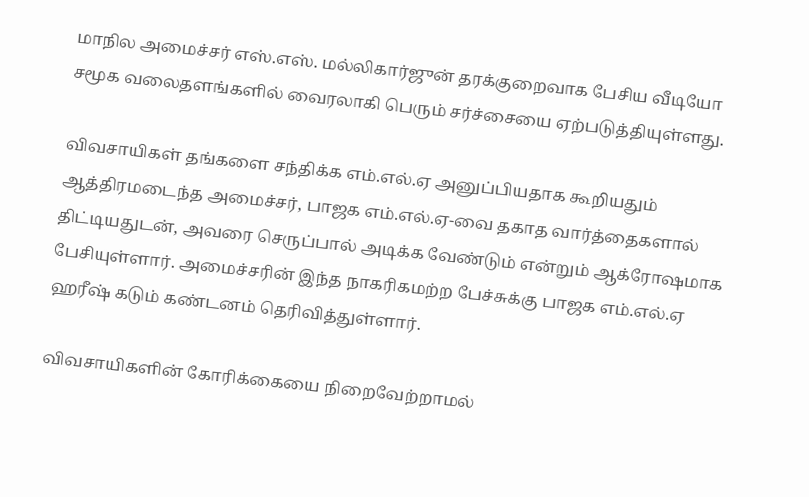மாநில அமைச்சர் எஸ்.எஸ். மல்லிகார்ஜுன் தரக்குறைவாக பேசிய வீடியோ சமூக வலைதளங்களில் வைரலாகி பெரும் சர்ச்சையை ஏற்படுத்தியுள்ளது.

விவசாயிகள் தங்களை சந்திக்க எம்.எல்.ஏ அனுப்பியதாக கூறியதும் ஆத்திரமடைந்த அமைச்சர், பாஜக எம்.எல்.ஏ-வை தகாத வார்த்தைகளால் திட்டியதுடன், அவரை செருப்பால் அடிக்க வேண்டும் என்றும் ஆக்ரோஷமாக பேசியுள்ளார். அமைச்சரின் இந்த நாகரிகமற்ற பேச்சுக்கு பாஜக எம்.எல்.ஏ ஹரீஷ் கடும் கண்டனம் தெரிவித்துள்ளார்.

விவசாயிகளின் கோரிக்கையை நிறைவேற்றாமல்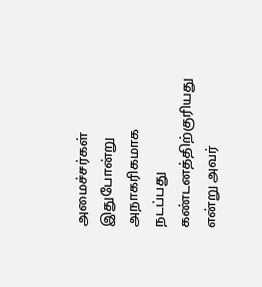அமைச்சர்கள் இதுபோன்று அநாகரிகமாக நடப்பது கண்டனத்திற்குரியது என்று அவர்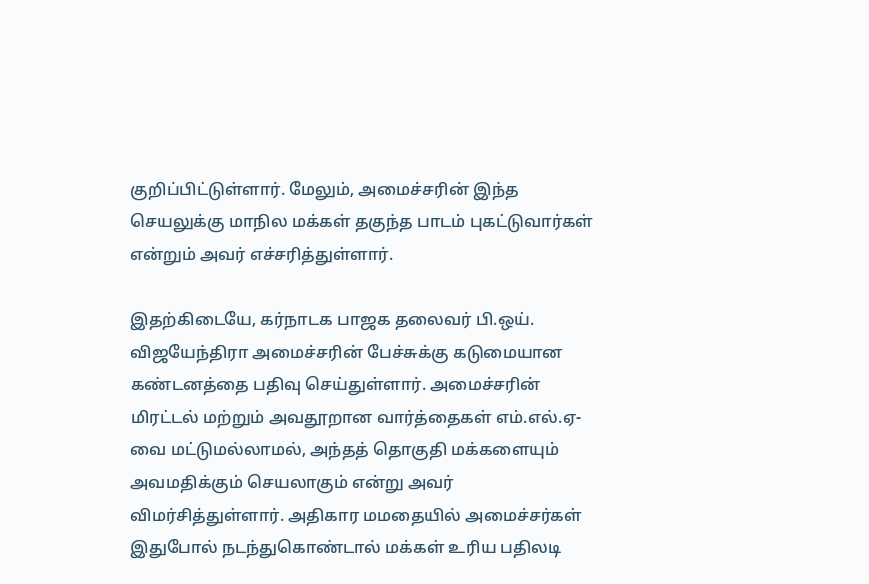குறிப்பிட்டுள்ளார். மேலும், அமைச்சரின் இந்த செயலுக்கு மாநில மக்கள் தகுந்த பாடம் புகட்டுவார்கள் என்றும் அவர் எச்சரித்துள்ளார்.

இதற்கிடையே, கர்நாடக பாஜக தலைவர் பி.ஒய். விஜயேந்திரா அமைச்சரின் பேச்சுக்கு கடுமையான கண்டனத்தை பதிவு செய்துள்ளார். அமைச்சரின் மிரட்டல் மற்றும் அவதூறான வார்த்தைகள் எம்.எல்.ஏ-வை மட்டுமல்லாமல், அந்தத் தொகுதி மக்களையும் அவமதிக்கும் செயலாகும் என்று அவர் விமர்சித்துள்ளார். அதிகார மமதையில் அமைச்சர்கள் இதுபோல் நடந்துகொண்டால் மக்கள் உரிய பதிலடி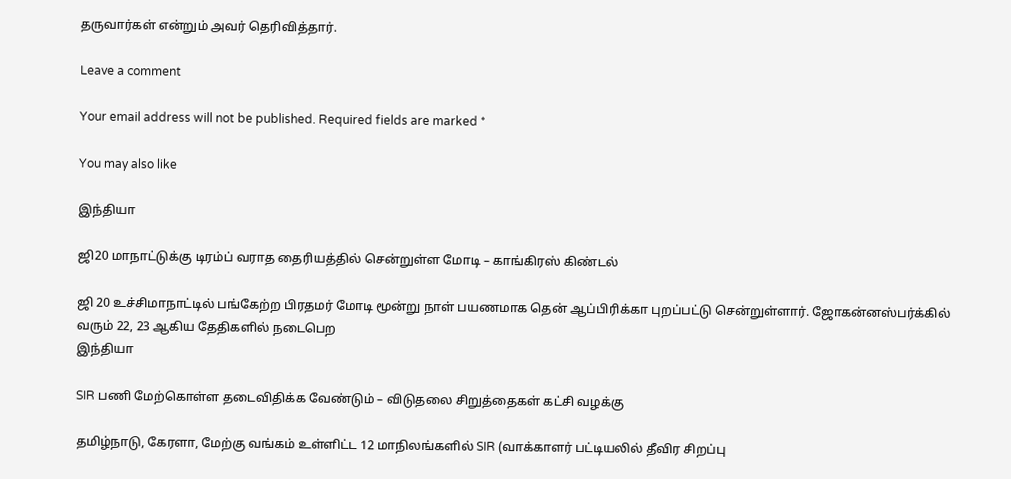தருவார்கள் என்றும் அவர் தெரிவித்தார்.

Leave a comment

Your email address will not be published. Required fields are marked *

You may also like

இந்தியா

ஜி20 மாநாட்டுக்கு டிரம்ப் வராத தைரியத்தில் சென்றுள்ள மோடி – காங்கிரஸ் கிண்டல்

ஜி 20 உச்சிமாநாட்டில் பங்கேற்ற பிரதமர் மோடி மூன்று நாள் பயணமாக தென் ஆப்பிரிக்கா புறப்பட்டு சென்றுள்ளார். ஜோகன்னஸ்பர்க்கில் வரும் 22, 23 ஆகிய தேதிகளில் நடைபெற
இந்தியா

SIR பணி மேற்கொள்ள தடைவிதிக்க வேண்டும் – விடுதலை சிறுத்தைகள் கட்சி வழக்கு

தமிழ்நாடு, கேரளா, மேற்கு வங்கம் உள்ளிட்ட 12 மாநிலங்களில் SIR (வாக்காளர் பட்டியலில் தீவிர சிறப்பு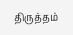திருத்தம்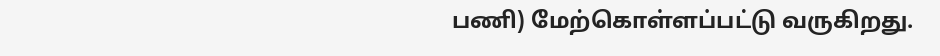பணி) மேற்கொள்ளப்பட்டு வருகிறது.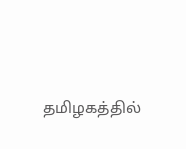தமிழகத்தில்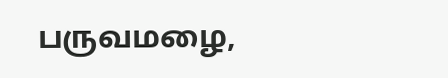பருவமழை,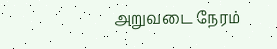அறுவடை நேரம்